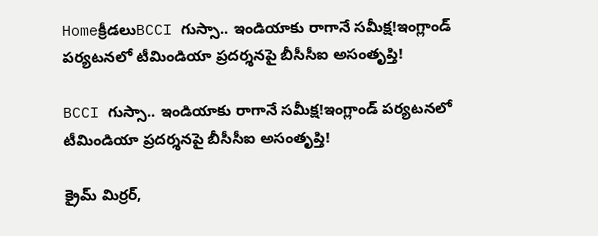Homeక్రీడలుBCCI గుస్సా.. ఇండియాకు రాగానే సమీక్ష!ఇంగ్లాండ్ పర్యటనలో టీమిండియా ప్రదర్శనపై బీసీసీఐ అసంతృప్తి!

BCCI గుస్సా.. ఇండియాకు రాగానే సమీక్ష!ఇంగ్లాండ్ పర్యటనలో టీమిండియా ప్రదర్శనపై బీసీసీఐ అసంతృప్తి!

క్రైమ్ మిర్రర్,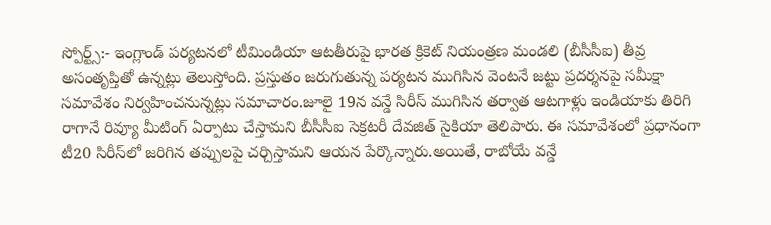స్పోర్ట్స్:- ఇంగ్లాండ్ పర్యటనలో టీమిండియా ఆటతీరుపై భారత క్రికెట్ నియంత్రణ మండలి (బీసీసీఐ) తీవ్ర అసంతృప్తితో ఉన్నట్లు తెలుస్తోంది. ప్రస్తుతం జరుగుతున్న పర్యటన ముగిసిన వెంటనే జట్టు ప్రదర్శనపై సమీక్షా సమావేశం నిర్వహించనున్నట్లు సమాచారం.జూలై 19న వన్డే సిరీస్ ముగిసిన తర్వాత ఆటగాళ్లు ఇండియాకు తిరిగి రాగానే రివ్యూ మీటింగ్ ఏర్పాటు చేస్తామని బీసీసీఐ సెక్రటరీ దేవజిత్ సైకియా తెలిపారు. ఈ సమావేశంలో ప్రధానంగా టీ20 సిరీస్‌లో జరిగిన తప్పులపై చర్చిస్తామని ఆయన పేర్కొన్నారు.అయితే, రాబోయే వన్డే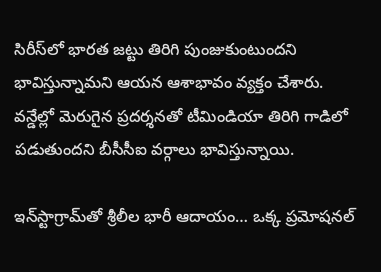సిరీస్‌లో భారత జట్టు తిరిగి పుంజుకుంటుందని భావిస్తున్నామని ఆయన ఆశాభావం వ్యక్తం చేశారు. వన్డేల్లో మెరుగైన ప్రదర్శనతో టీమిండియా తిరిగి గాడిలో పడుతుందని బీసీసీఐ వర్గాలు భావిస్తున్నాయి.

ఇన్‌స్టాగ్రామ్‌తో శ్రీలీల భారీ ఆదాయం… ఒక్క ప్రమోషనల్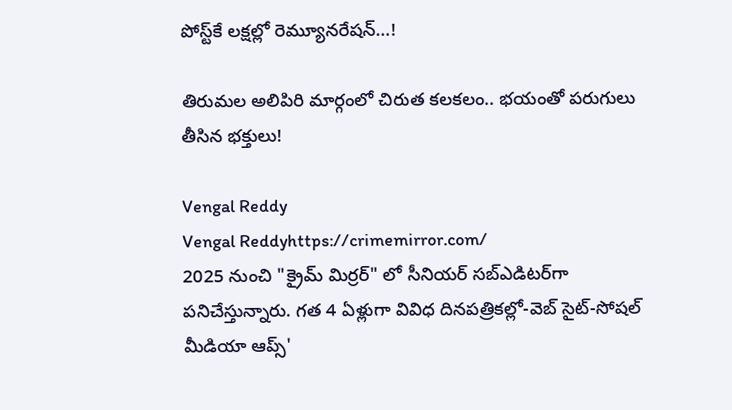పోస్ట్‌కే లక్షల్లో రెమ్యూనరేషన్…!

తిరుమల అలిపిరి మార్గంలో చిరుత కలకలం.. భయంతో పరుగులు తీసిన భక్తులు!

Vengal Reddy
Vengal Reddyhttps://crimemirror.com/
2025 నుంచి "క్రైమ్ మిర్రర్" లో సీనియర్ సబ్‌ఎడిటర్‌గా పనిచేస్తున్నారు. గత 4 ఏళ్లుగా వివిధ దినపత్రికల్లో-వెబ్ సైట్-సోషల్ మీడియా ఆప్స్'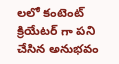లలో కంటెంట్ క్రియేటర్ గా పని చేసిన అనుభవం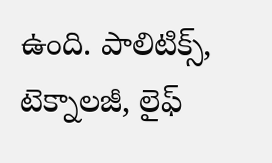ఉంది. పాలిటిక్స్‌, టెక్నాలజీ, లైఫ్‌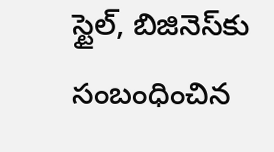స్టైల్‌, బిజినెస్‌కు సంబంధించిన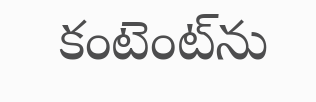కంటెంట్‌ను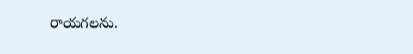రాయగలను.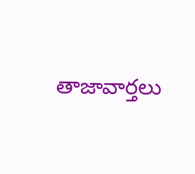తాజావార్తలు